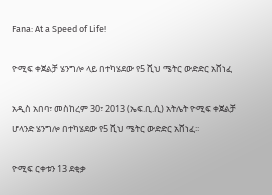Fana: At a Speed of Life!

ዮሚፍ ቀጀልቻ ሄንግሎ ላይ በተካሄደው የ5 ሺህ ሜትር ውድድር አሸነፈ

አዲስ አበባ፣ መስከረም 30፣ 2013 (ኤፍ.ቢ.ሲ) አትሌት ዮሚፍ ቀጀልቻ ሆላንድ ሄንግሎ በተካሄደው የ5 ሺህ ሜትር ውድድር አሸነፈ፡፡

ዮሚፍ ርቀቱን 13 ደቂቃ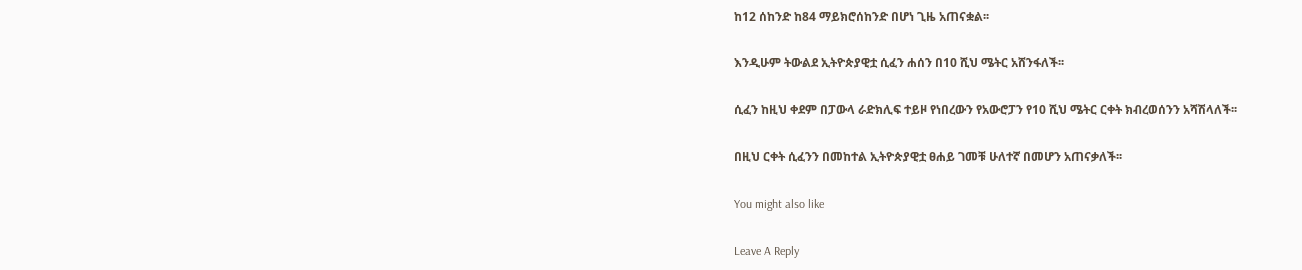ከ12 ሰከንድ ከ84 ማይክሮሰከንድ በሆነ ጊዜ አጠናቋል፡፡

እንዲሁም ትውልደ ኢትዮጵያዊቷ ሲፈን ሐሰን በ10 ሺህ ሜትር አሸንፋለች፡፡

ሲፈን ከዚህ ቀደም በፓውላ ራድክሊፍ ተይዞ የነበረውን የአውሮፓን የ10 ሺህ ሜትር ርቀት ክብረወሰንን አሻሽላለች፡፡

በዚህ ርቀት ሲፈንን በመከተል ኢትዮጵያዊቷ ፀሐይ ገመቹ ሁለተኛ በመሆን አጠናቃለች፡፡

You might also like

Leave A Reply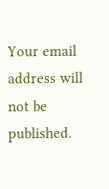Your email address will not be published.